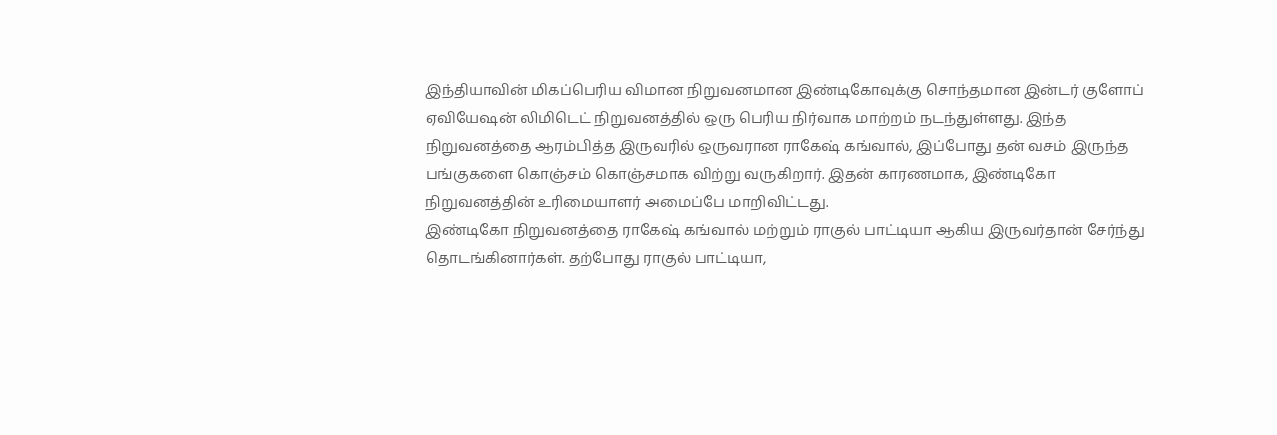இந்தியாவின் மிகப்பெரிய விமான நிறுவனமான இண்டிகோவுக்கு சொந்தமான இன்டர் குளோப் ஏவியேஷன் லிமிடெட் நிறுவனத்தில் ஒரு பெரிய நிர்வாக மாற்றம் நடந்துள்ளது. இந்த நிறுவனத்தை ஆரம்பித்த இருவரில் ஒருவரான ராகேஷ் கங்வால், இப்போது தன் வசம் இருந்த பங்குகளை கொஞ்சம் கொஞ்சமாக விற்று வருகிறார். இதன் காரணமாக, இண்டிகோ நிறுவனத்தின் உரிமையாளர் அமைப்பே மாறிவிட்டது.
இண்டிகோ நிறுவனத்தை ராகேஷ் கங்வால் மற்றும் ராகுல் பாட்டியா ஆகிய இருவர்தான் சேர்ந்து தொடங்கினார்கள். தற்போது ராகுல் பாட்டியா,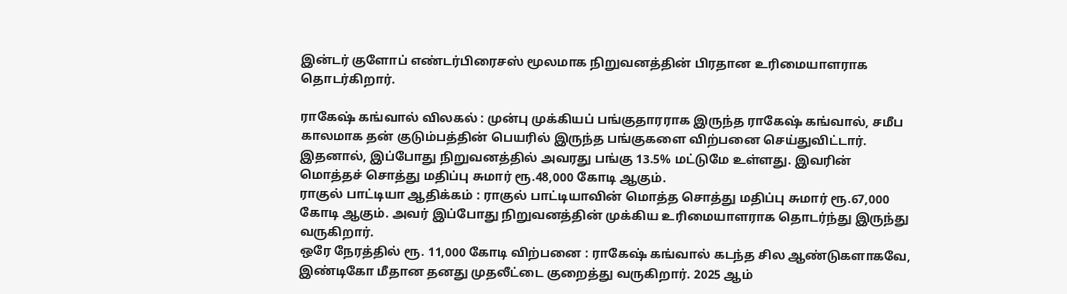இன்டர் குளோப் எண்டர்பிரைசஸ் மூலமாக நிறுவனத்தின் பிரதான உரிமையாளராக தொடர்கிறார்.

ராகேஷ் கங்வால் விலகல் : முன்பு முக்கியப் பங்குதாரராக இருந்த ராகேஷ் கங்வால், சமீப காலமாக தன் குடும்பத்தின் பெயரில் இருந்த பங்குகளை விற்பனை செய்துவிட்டார். இதனால், இப்போது நிறுவனத்தில் அவரது பங்கு 13.5% மட்டுமே உள்ளது. இவரின் மொத்தச் சொத்து மதிப்பு சுமார் ரூ.48,000 கோடி ஆகும்.
ராகுல் பாட்டியா ஆதிக்கம் : ராகுல் பாட்டியாவின் மொத்த சொத்து மதிப்பு சுமார் ரூ.67,000 கோடி ஆகும். அவர் இப்போது நிறுவனத்தின் முக்கிய உரிமையாளராக தொடர்ந்து இருந்து வருகிறார்.
ஒரே நேரத்தில் ரூ. 11,000 கோடி விற்பனை : ராகேஷ் கங்வால் கடந்த சில ஆண்டுகளாகவே, இண்டிகோ மீதான தனது முதலீட்டை குறைத்து வருகிறார். 2025 ஆம்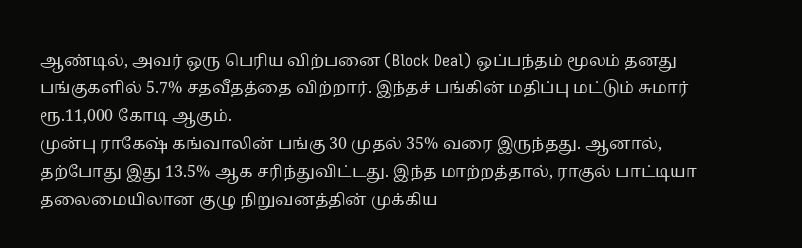ஆண்டில், அவர் ஒரு பெரிய விற்பனை (Block Deal) ஒப்பந்தம் மூலம் தனது பங்குகளில் 5.7% சதவீதத்தை விற்றார். இந்தச் பங்கின் மதிப்பு மட்டும் சுமார் ரூ.11,000 கோடி ஆகும்.
முன்பு ராகேஷ் கங்வாலின் பங்கு 30 முதல் 35% வரை இருந்தது. ஆனால், தற்போது இது 13.5% ஆக சரிந்துவிட்டது. இந்த மாற்றத்தால், ராகுல் பாட்டியா தலைமையிலான குழு நிறுவனத்தின் முக்கிய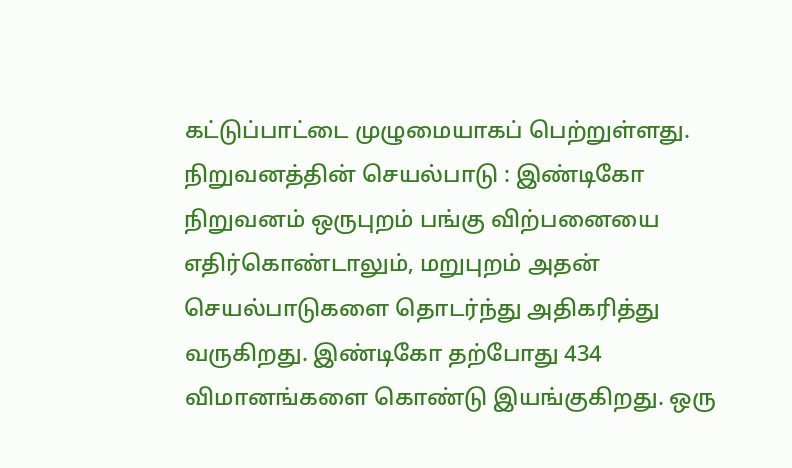கட்டுப்பாட்டை முழுமையாகப் பெற்றுள்ளது.
நிறுவனத்தின் செயல்பாடு : இண்டிகோ நிறுவனம் ஒருபுறம் பங்கு விற்பனையை எதிர்கொண்டாலும், மறுபுறம் அதன் செயல்பாடுகளை தொடர்ந்து அதிகரித்து வருகிறது. இண்டிகோ தற்போது 434 விமானங்களை கொண்டு இயங்குகிறது. ஒரு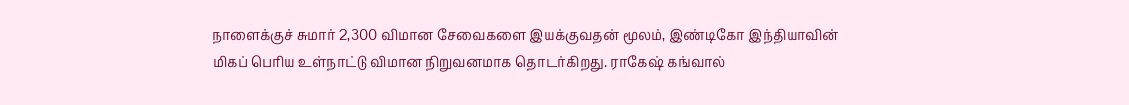நாளைக்குச் சுமார் 2,300 விமான சேவைகளை இயக்குவதன் மூலம், இண்டிகோ இந்தியாவின் மிகப் பெரிய உள்நாட்டு விமான நிறுவனமாக தொடர்கிறது. ராகேஷ் கங்வால்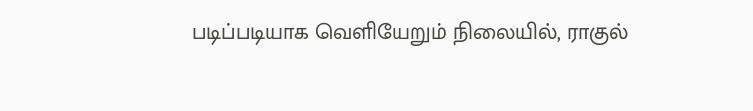படிப்படியாக வெளியேறும் நிலையில், ராகுல்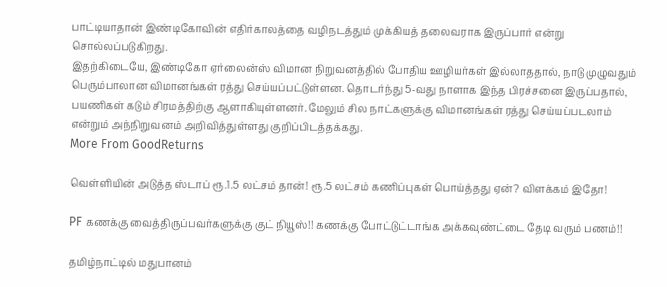பாட்டியாதான் இண்டிகோவின் எதிர்காலத்தை வழிநடத்தும் முக்கியத் தலைவராக இருப்பார் என்று சொல்லப்படுகிறது.
இதற்கிடையே, இண்டிகோ ஏர்லைன்ஸ் விமான நிறுவனத்தில் போதிய ஊழியர்கள் இல்லாததால், நாடு முழுவதும் பெரும்பாலான விமானங்கள் ரத்து செய்யப்பட்டுள்ளன. தொடர்ந்து 5-வது நாளாக இந்த பிரச்சனை இருப்பதால், பயணிகள் கடும் சிரமத்திற்கு ஆளாகியுள்ளனர். மேலும் சில நாட்களுக்கு விமானங்கள் ரத்து செய்யப்படலாம் என்றும் அந்நிறுவனம் அறிவித்துள்ளது குறிப்பிடத்தக்கது.
More From GoodReturns

வெள்ளியின் அடுத்த ஸ்டாப் ரூ.1.5 லட்சம் தான்! ரூ.5 லட்சம் கணிப்புகள் பொய்த்தது ஏன்? விளக்கம் இதோ!

PF கணக்கு வைத்திருப்பவர்களுக்கு குட் நியூஸ்!! கணக்கு போட்டுட்டாங்க அக்கவுண்ட்டை தேடி வரும் பணம்!!

தமிழ்நாட்டில் மதுபானம்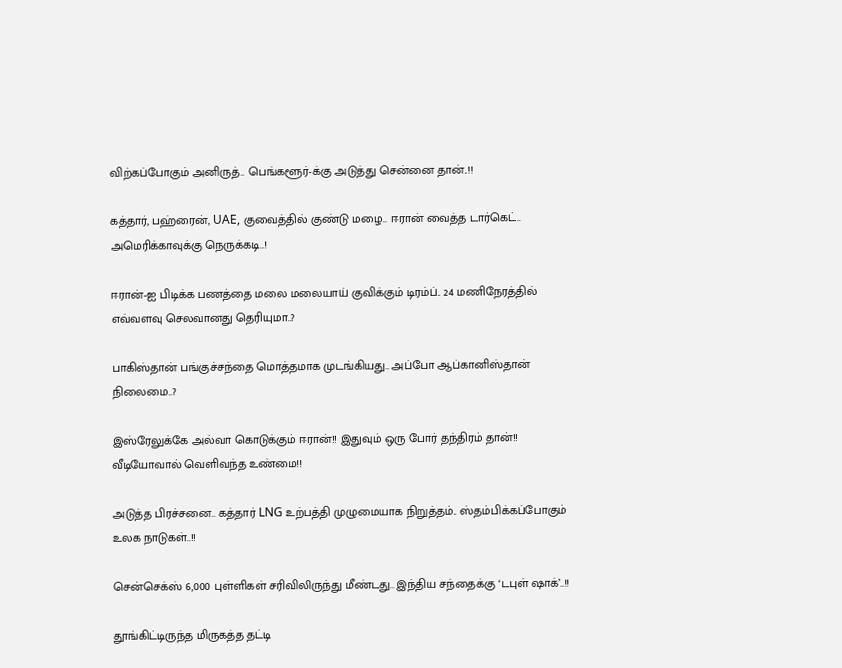விற்கப்போகும் அனிருத்.. பெங்களூர்-க்கு அடுத்து சென்னை தான்..!!

கத்தார், பஹ்ரைன், UAE, குவைத்தில் குண்டு மழை.. ஈரான் வைத்த டார்கெட்.. அமெரிக்காவுக்கு நெருக்கடி..!

ஈரான்-ஐ பிடிக்க பணத்தை மலை மலையாய் குவிக்கும் டிரம்ப்.. 24 மணிநேரத்தில் எவ்வளவு செலவானது தெரியுமா..?

பாகிஸ்தான் பங்குச்சந்தை மொத்தமாக முடங்கியது.. அப்போ ஆப்கானிஸ்தான் நிலைமை..?

இஸ்ரேலுக்கே அல்வா கொடுக்கும் ஈரான்!! இதுவும் ஒரு போர் தந்திரம் தான்!! வீடியோவால் வெளிவந்த உண்மை!!

அடுத்த பிரச்சனை.. கத்தார் LNG உற்பத்தி முழுமையாக நிறுத்தம்.. ஸ்தம்பிக்கப்போகும் உலக நாடுகள்..!!

சென்செக்ஸ் 6,000 புள்ளிகள் சரிவிலிருந்து மீண்டது.. இந்திய சந்தைக்கு ‘டபுள் ஷாக்’..!!

தூங்கிட்டிருந்த மிருகத்த தட்டி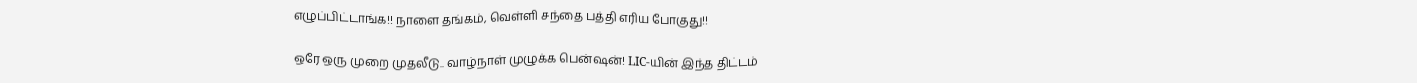எழுப்பிட்டாங்க!! நாளை தங்கம், வெள்ளி சந்தை பத்தி எரிய போகுது!!

ஒரே ஒரு முறை முதலீடு.. வாழ்நாள் முழுக்க பென்ஷன்! LIC-யின் இந்த திட்டம்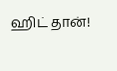ஹிட் தான்!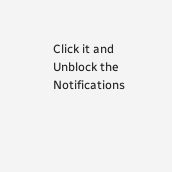Click it and Unblock the Notifications